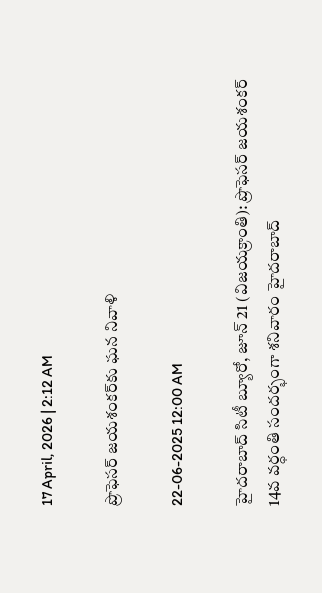17 April, 2026 | 2:12 AM

ప్రొఫెసర్ జయశంకర్‌కు ఘన నివాళి

22-06-2025 12:00 AM

హైదరాబాద్ సిటీ బ్యూరో, జూన్ 21 (విజయక్రాంతి): ప్రొఫెసర్ జయశంకర్ 14వ వర్ధంతి సందర్భంగా శనివారం హైదరాబాద్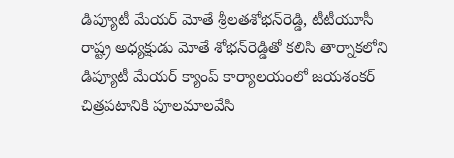డిప్యూటీ మేయర్ మోతే శ్రీలతశోభన్‌రెడ్డి, టీటీయూసీ రాష్ట్ర అధ్యక్షుడు మోతే శోభన్‌రెడ్డితో కలిసి తార్నాకలోని డిప్యూటీ మేయర్ క్యాంప్ కార్యాలయంలో జయశంకర్ చిత్రపటానికి పూలమాలవేసి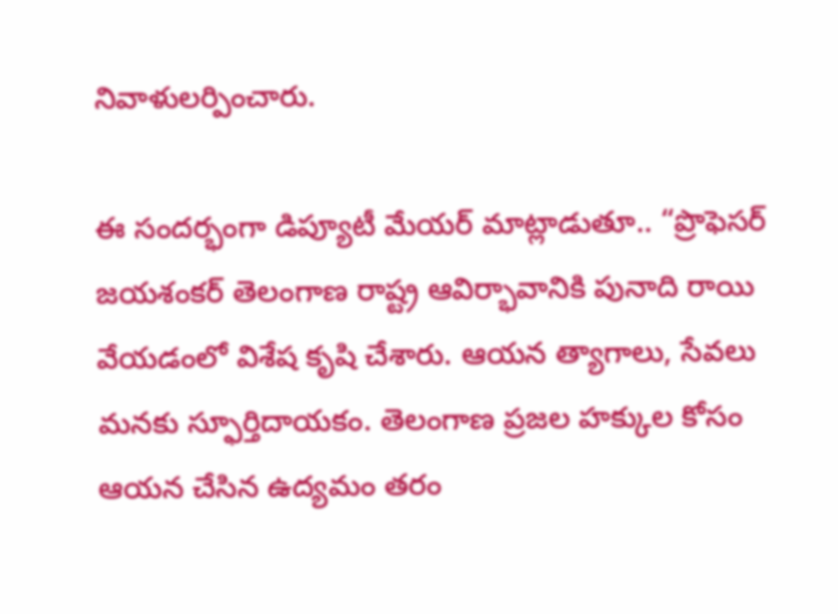నివాళులర్పించారు.

ఈ సందర్భంగా డిప్యూటీ మేయర్ మాట్లాడుతూ.. “ప్రొఫెసర్ జయశంకర్ తెలంగాణ రాష్ట్ర ఆవిర్భావానికి పునాది రాయి వేయడంలో విశేష కృషి చేశారు. ఆయన త్యాగాలు, సేవలు మనకు స్ఫూర్తిదాయకం. తెలంగాణ ప్రజల హక్కుల కోసం ఆయన చేసిన ఉద్యమం తరం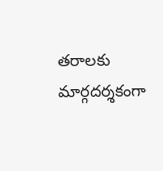తరాలకు మార్గదర్శకంగా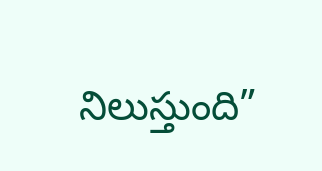నిలుస్తుంది”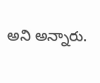అని అన్నారు.